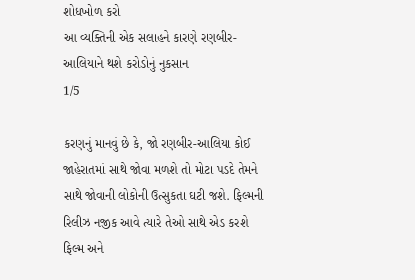શોધખોળ કરો
આ વ્યક્તિની એક સલાહને કારણે રણબીર-આલિયાને થશે કરોડોનું નુકસાન
1/5

કરણનું માનવું છે કે, જો રણબીર-આલિયા કોઈ જાહેરાતમાં સાથે જોવા મળશે તો મોટા પડદે તેમને સાથે જોવાની લોકોની ઉત્સુકતા ઘટી જશે. ફિલ્મની રિલીઝ નજીક આવે ત્યારે તેઓ સાથે એડ કરશે ફિલ્મ અને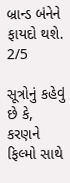બ્રાન્ડ બંનેને ફાયદો થશે.
2/5

સૂત્રોનું કહેવું છે કે, કરણને ફિલ્મો સાથે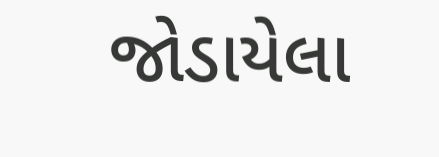જોડાયેલા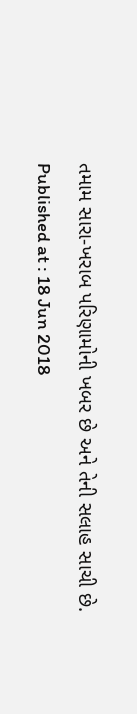તમામ સારા-ખરાબ પરિણામોની ખબર છે અને તેની સલાહ સાચી છે.
Published at : 18 Jun 2018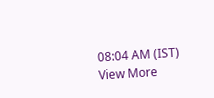08:04 AM (IST)
View More